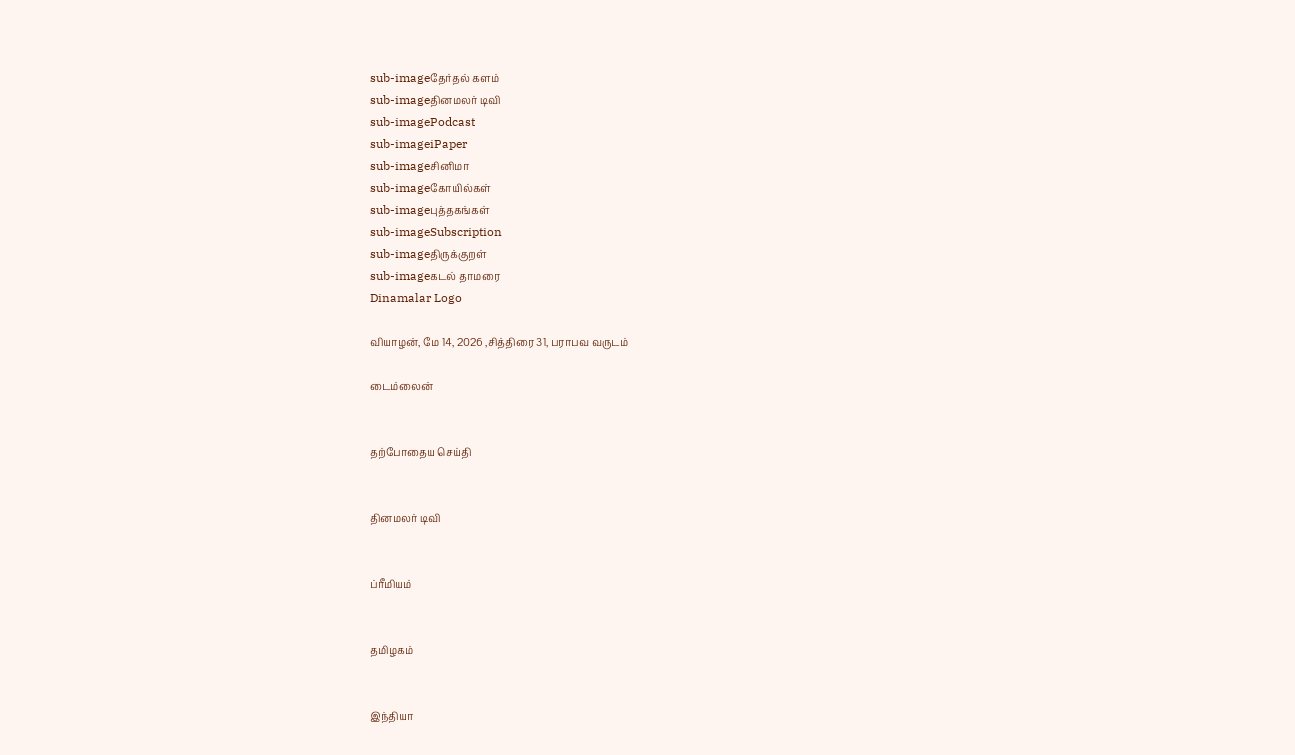sub-imageதேர்தல் களம்
sub-imageதினமலர் டிவி
sub-imagePodcast
sub-imageiPaper
sub-imageசினிமா
sub-imageகோயில்கள்
sub-imageபுத்தகங்கள்
sub-imageSubscription
sub-imageதிருக்குறள்
sub-imageகடல் தாமரை
Dinamalar Logo

வியாழன், மே 14, 2026 ,சித்திரை 31, பராபவ வருடம்

டைம்லைன்


தற்போதைய செய்தி


தினமலர் டிவி


ப்ரீமியம்


தமிழகம்


இந்தியா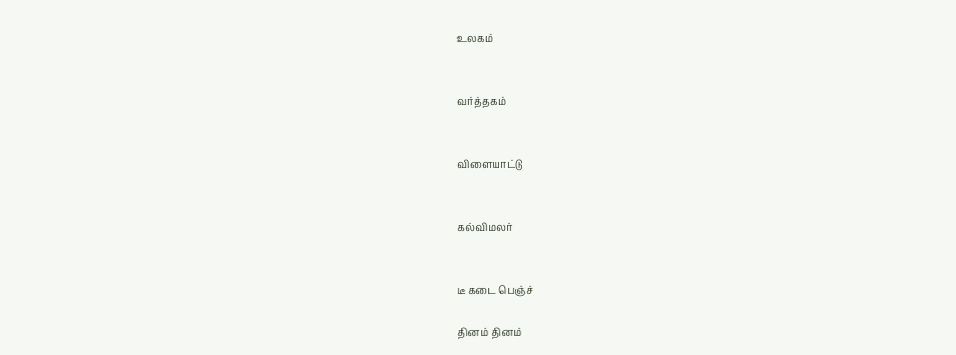உலகம்


வர்த்தகம்


விளையாட்டு


கல்விமலர்


டீ கடை பெஞ்ச்

தினம் தினம்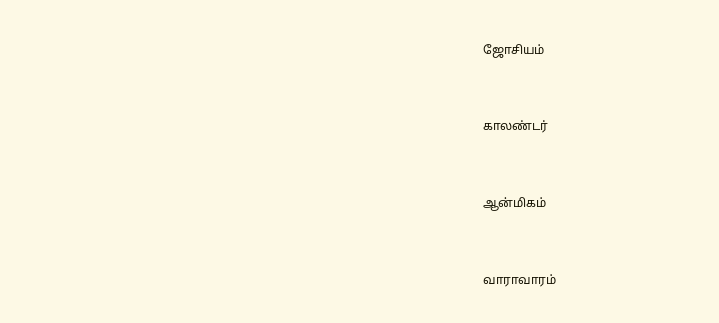ஜோசியம்


காலண்டர்


ஆன்மிகம்


வாராவாரம்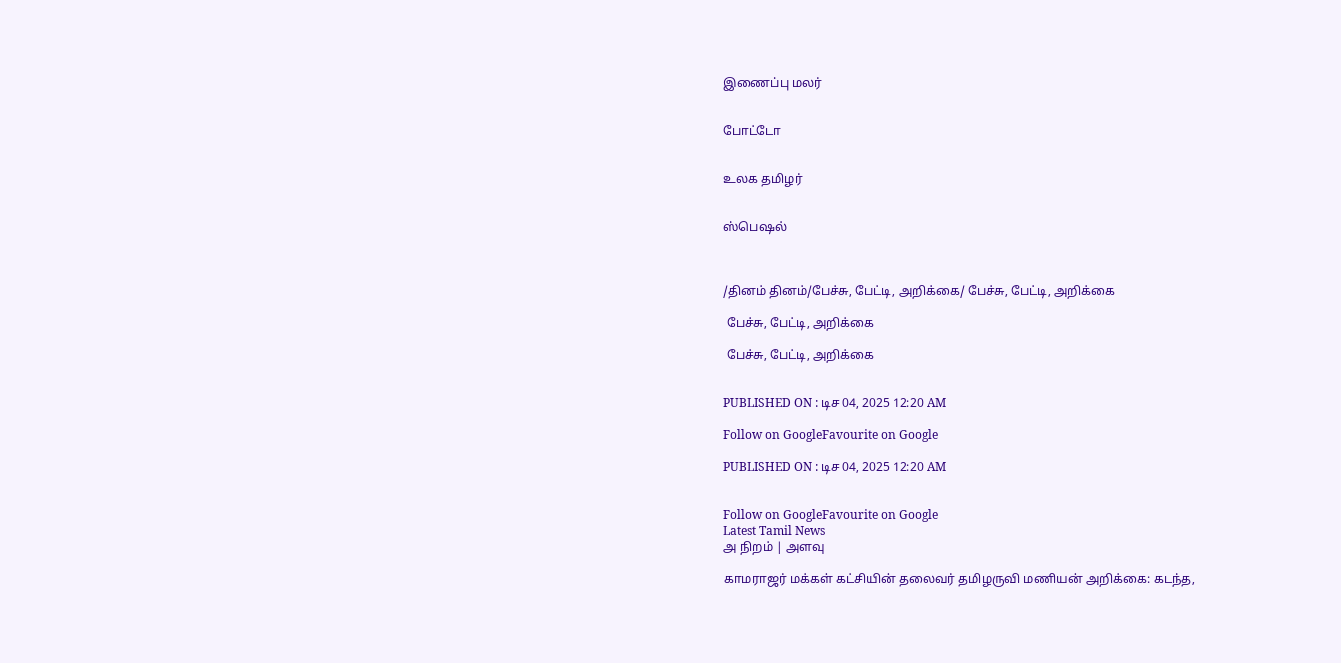இணைப்பு மலர்


போட்டோ


உலக தமிழர்


ஸ்பெஷல்



/தினம் தினம்/பேச்சு, பேட்டி, அறிக்கை/ பேச்சு, பேட்டி, அறிக்கை

 பேச்சு, பேட்டி, அறிக்கை

 பேச்சு, பேட்டி, அறிக்கை


PUBLISHED ON : டிச 04, 2025 12:20 AM

Follow on GoogleFavourite on Google

PUBLISHED ON : டிச 04, 2025 12:20 AM


Follow on GoogleFavourite on Google
Latest Tamil News
அ நிறம் | அளவு

காமராஜர் மக்கள் கட்சியின் தலைவர் தமிழருவி மணியன் அறிக்கை: கடந்த,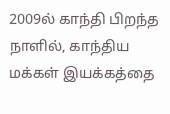2009ல் காந்தி பிறந்த நாளில், காந்திய மக்கள் இயக்கத்தை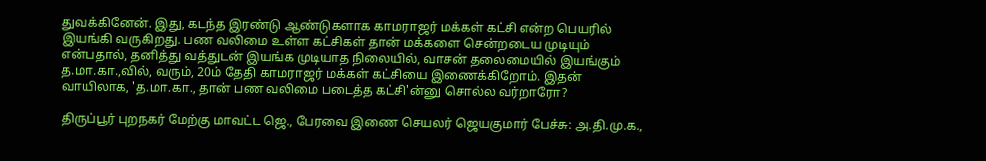துவக்கினேன். இது, கடந்த இரண்டு ஆண்டுகளாக காமராஜர் மக்கள் கட்சி என்ற பெயரில் இயங்கி வருகிறது. பண வலிமை உள்ள கட்சிகள் தான் மக்களை சென்றடைய முடியும் என்பதால், தனித்து வத்துடன் இயங்க முடியாத நிலையில், வாசன் தலைமையில் இயங்கும் த.மா.கா.,வில், வரும், 20ம் தேதி காமராஜர் மக்கள் கட்சியை இணைக்கிறோம். இதன் வாயிலாக, 'த.மா.கா., தான் பண வலிமை படைத்த கட்சி'ன்னு சொல்ல வர்றாரோ?

திருப்பூர் புறநகர் மேற்கு மாவட்ட ஜெ., பேரவை இணை செயலர் ஜெயகுமார் பேச்சு: அ.தி.மு.க.,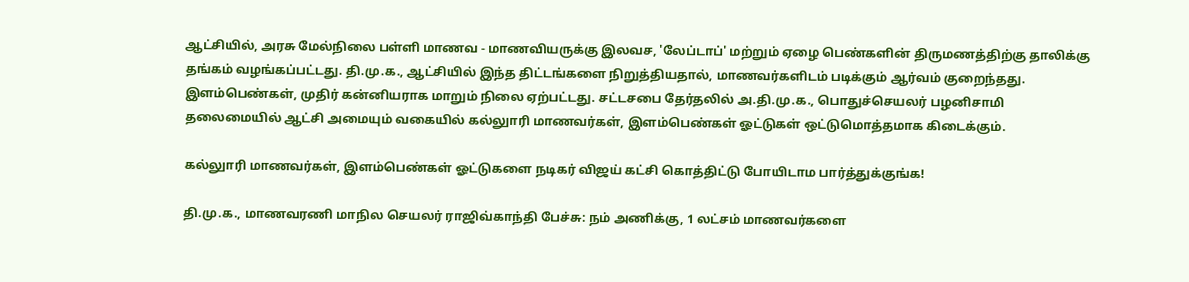ஆட்சியில், அரசு மேல்நிலை பள்ளி மாணவ - மாணவியருக்கு இலவச, 'லேப்டாப்' மற்றும் ஏழை பெண்களின் திருமணத்திற்கு தாலிக்கு தங்கம் வழங்கப்பட்டது. தி.மு.க., ஆட்சியில் இந்த திட்டங்களை நிறுத்தியதால், மாணவர்களிடம் படிக்கும் ஆர்வம் குறைந்தது. இளம்பெண்கள், முதிர் கன்னியராக மாறும் நிலை ஏற்பட்டது. சட்டசபை தேர்தலில் அ.தி.மு.க., பொதுச்செயலர் பழனிசாமி தலைமையில் ஆட்சி அமையும் வகையில் கல்லுாரி மாணவர்கள், இளம்பெண்கள் ஓட்டுகள் ஒட்டுமொத்தமாக கிடைக்கும்.

கல்லுாரி மாணவர்கள், இளம்பெண்கள் ஓட்டுகளை நடிகர் விஜய் கட்சி கொத்திட்டு போயிடாம பார்த்துக்குங்க!

தி.மு.க., மாணவரணி மாநில செயலர் ராஜிவ்காந்தி பேச்சு: நம் அணிக்கு, 1 லட்சம் மாணவர்களை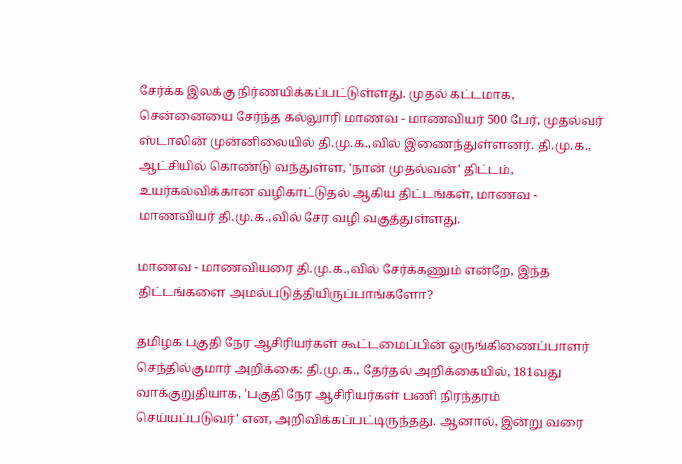சேர்க்க இலக்கு நிர்ணயிக்கப்பட்டுள்ளது. முதல் கட்டமாக, சென்னையை சேர்ந்த கல்லுாரி மாணவ - மாணவியர் 500 பேர், முதல்வர் ஸ்டாலின் முன்னிலையில் தி.மு.க.,வில் இணைந்துள்ளனர். தி.மு.க., ஆட்சியில் கொண்டு வந்துள்ள, 'நான் முதல்வன்' திட்டம், உயர்கல்விக்கான வழிகாட்டுதல் ஆகிய திட்டங்கள், மாணவ - மாணவியர் தி.மு.க.,வில் சேர வழி வகுத்துள்ளது.

மாணவ - மாணவியரை தி.மு.க.,வில் சேர்க்கணும் என்றே, இந்த திட்டங்களை அமல்படுத்தியிருப்பாங்களோ?

தமிழக பகுதி நேர ஆசிரியர்கள் கூட்டமைப்பின் ஒருங்கிணைப்பாளர் செந்தில்குமார் அறிக்கை: தி.மு.க., தேர்தல் அறிக்கையில், 181வது வாக்குறுதியாக, 'பகுதி நேர ஆசிரியர்கள் பணி நிரந்தரம் செய்யப்படுவர்' என, அறிவிக்கப்பட்டிருந்தது. ஆனால், இன்று வரை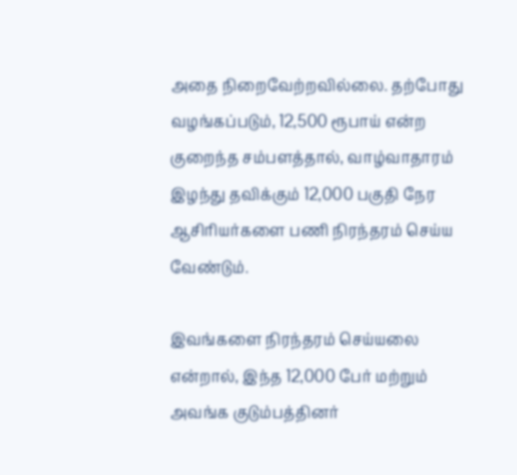அதை நிறைவேற்றவில்லை. தற்போது வழங்கப்படும், 12,500 ரூபாய் என்ற குறைந்த சம்பளத்தால், வாழ்வாதாரம் இழந்து தவிக்கும் 12,000 பகுதி நேர ஆசிரியர்களை பணி நிரந்தரம் செய்ய வேண்டும்.

இவங்களை நிரந்தரம் செய்யலை என்றால், இந்த 12,000 பேர் மற்றும் அவங்க குடும்பத்தினர்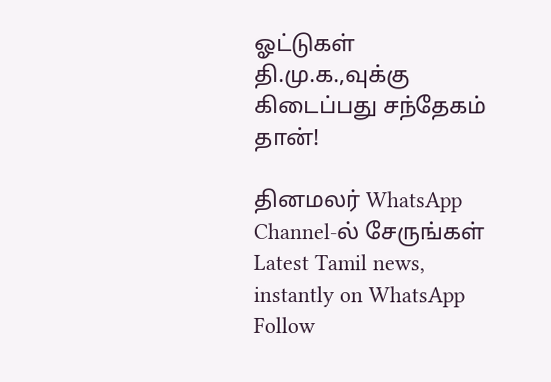ஓட்டுகள் தி.மு.க.,வுக்கு கிடைப்பது சந்தேகம் தான்!

தினமலர் WhatsApp Channel-ல் சேருங்கள்
Latest Tamil news, instantly on WhatsApp
Follow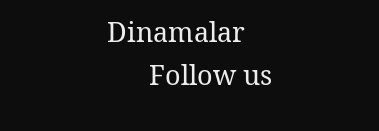Dinamalar
      Follow us